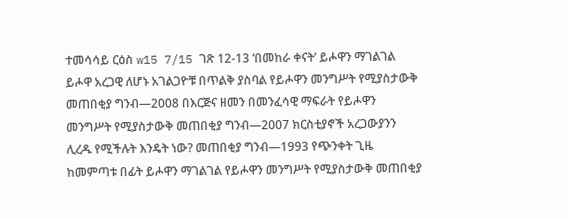ተመሳሳይ ርዕስ w15 7/15 ገጽ 12-13 ‘በመከራ ቀናት’ ይሖዋን ማገልገል ይሖዋ አረጋዊ ለሆኑ አገልጋዮቹ በጥልቅ ያስባል የይሖዋን መንግሥት የሚያስታውቅ መጠበቂያ ግንብ—2008 በእርጅና ዘመን በመንፈሳዊ ማፍራት የይሖዋን መንግሥት የሚያስታውቅ መጠበቂያ ግንብ—2007 ክርስቲያኖች አረጋውያንን ሊረዱ የሚችሉት እንዴት ነው? መጠበቂያ ግንብ—1993 የጭንቀት ጊዜ ከመምጣቱ በፊት ይሖዋን ማገልገል የይሖዋን መንግሥት የሚያስታውቅ መጠበቂያ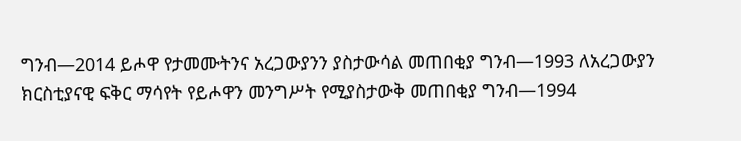ግንብ—2014 ይሖዋ የታመሙትንና አረጋውያንን ያስታውሳል መጠበቂያ ግንብ—1993 ለአረጋውያን ክርስቲያናዊ ፍቅር ማሳየት የይሖዋን መንግሥት የሚያስታውቅ መጠበቂያ ግንብ—1994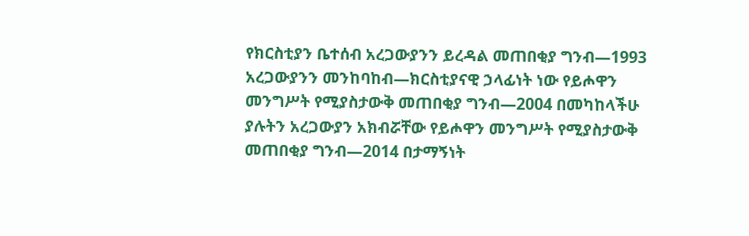የክርስቲያን ቤተሰብ አረጋውያንን ይረዳል መጠበቂያ ግንብ—1993 አረጋውያንን መንከባከብ—ክርስቲያናዊ ኃላፊነት ነው የይሖዋን መንግሥት የሚያስታውቅ መጠበቂያ ግንብ—2004 በመካከላችሁ ያሉትን አረጋውያን አክብሯቸው የይሖዋን መንግሥት የሚያስታውቅ መጠበቂያ ግንብ—2014 በታማኝነት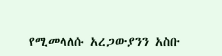የሚመላለሱ አረጋውያንን አስቡ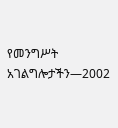የመንግሥት አገልግሎታችን—2002